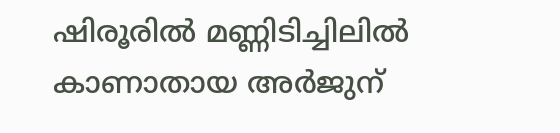ഷിരൂരിൽ മണ്ണിടിച്ചിലിൽ കാണാതായ അർജുന്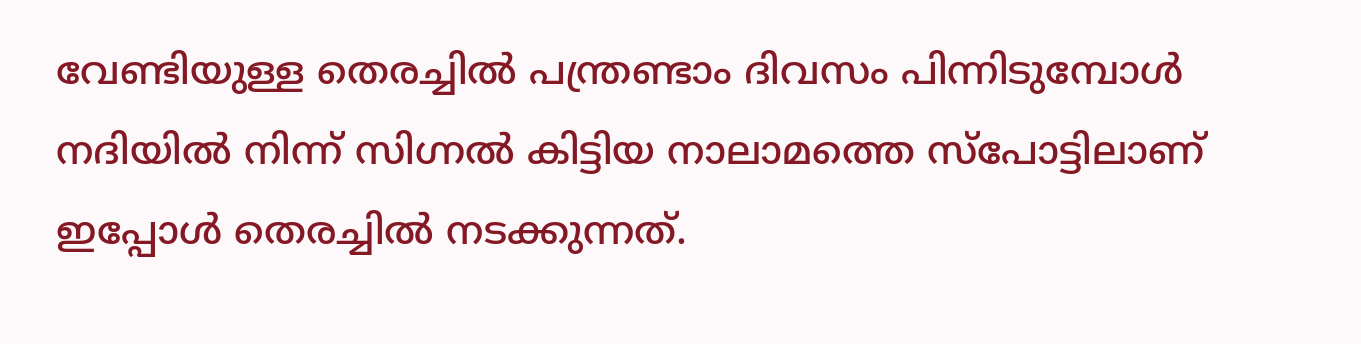വേണ്ടിയുള്ള തെരച്ചിൽ പന്ത്രണ്ടാം ദിവസം പിന്നിടുമ്പോൾ നദിയിൽ നിന്ന് സിഗ്നൽ കിട്ടിയ നാലാമത്തെ സ്പോട്ടിലാണ് ഇപ്പോൾ തെരച്ചിൽ നടക്കുന്നത്.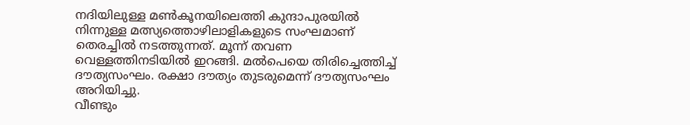നദിയിലുള്ള മൺകൂനയിലെത്തി കുന്ദാപുരയിൽ നിന്നുള്ള മത്സ്യത്തൊഴിലാളികളുടെ സംഘമാണ് തെരച്ചിൽ നടത്തുന്നത്. മൂന്ന് തവണ വെള്ളത്തിനടിയിൽ ഇറങ്ങി. മൽപെയെ തിരിച്ചെത്തിച്ച് ദൗത്യസംഘം. രക്ഷാ ദൗത്യം തുടരുമെന്ന് ദൗത്യസംഘം അറിയിച്ചു.
വീണ്ടും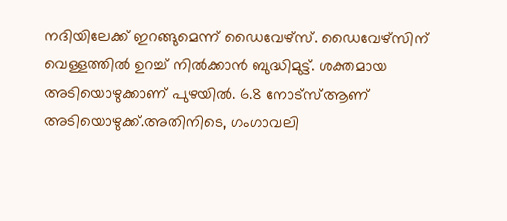നദിയിലേക്ക് ഇറങ്ങുമെന്ന് ഡൈവേഴ്സ്. ഡൈവേഴ്സിന് വെള്ളത്തിൽ ഉറച്ച് നിൽക്കാൻ ബുദ്ധിമുട്ട്. ശക്തമായ അടിയൊഴുക്കാണ് പുഴയിൽ. 6.8 നോട്സ്ആണ് അടിയൊഴുക്ക്.അതിനിടെ, ഗംഗാവലി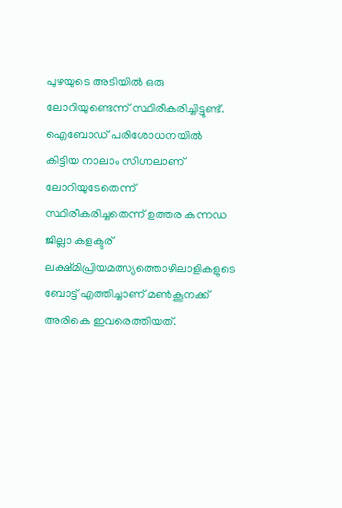പുഴയുടെ അടിയിൽ ഒരു ലോറിയുണ്ടെന്ന് സ്ഥിരീകരിച്ചിട്ടുണ്ട്. ഐബോഡ് പരിശോധനയിൽ കിട്ടിയ നാലാം സിഗ്നലാണ് ലോറിയുടേതെന്ന് സ്ഥിരീകരിച്ചതെന്ന് ഉത്തര കന്നഡ ജില്ലാ കളക്ടര് ലക്ഷ്മിപ്രിയമത്സ്യത്തൊഴിലാളികളുടെ ബോട്ട് എത്തിച്ചാണ് മൺകൂനക്ക് അരികെ ഇവരെത്തിയത്.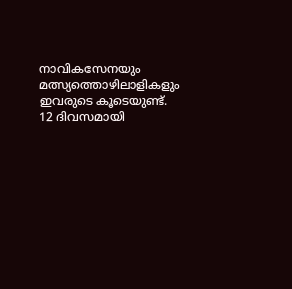നാവികസേനയും മത്സ്യത്തൊഴിലാളികളും ഇവരുടെ കൂടെയുണ്ട്. 12 ദിവസമായി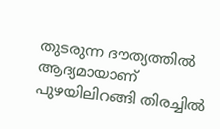തുടരുന്ന ദൗത്യത്തിൽ ആദ്യമായാണ് പുഴയിലിറങ്ങി തിരച്ചിൽ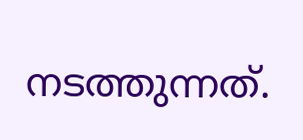നടത്തുന്നത്.